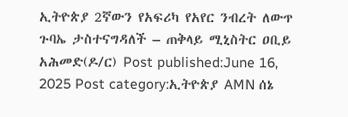ኢትዮጵያ 2ኛውን የአፍሪካ የአየር ንብረት ለውጥ ጉባኤ ታስተናግዳለች – ጠቅላይ ሚኒስትር ዐቢይ አሕመድ(ዶ/ር) Post published:June 16, 2025 Post category:ኢትዮጵያ AMN ሰኔ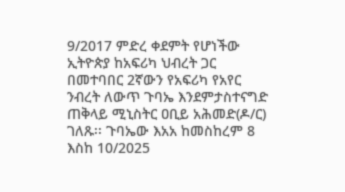9/2017 ምድረ ቀደምት የሆነችው ኢትዮጵያ ከአፍሪካ ህብረት ጋር በመተባበር 2ኛውን የአፍሪካ የአየር ንብረት ለውጥ ጉባኤ እንደምታስተናግድ ጠቅላይ ሚኒስትር ዐቢይ አሕመድ(ዶ/ር) ገለጹ፡፡ ጉባኤው እአአ ከመስከረም 8 እስከ 10/2025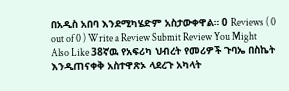በአዲስ አበባ እንደሚካሄድም አስታውቀዋል። 0 Reviews ( 0 out of 0 ) Write a Review Submit Review You Might Also Like 38ኛዉ የአፍሪካ ህብረት የመሪዎች ጉባኤ በስኬት እንዲጠናቀቅ አስተዋጽኦ ላደረጉ አካላት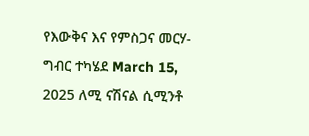የእውቅና እና የምስጋና መርሃ-ግብር ተካሄደ March 15, 2025 ለሚ ናሽናል ሲሚንቶ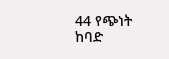44 የጭነት ከባድ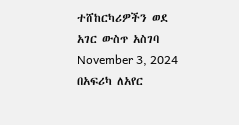ተሸከርካሪዎችን ወደ አገር ውስጥ አስገባ November 3, 2024 በአፍሪካ ለአየር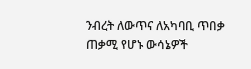ንብረት ለውጥና ለአካባቢ ጥበቃ ጠቃሚ የሆኑ ውሳኔዎች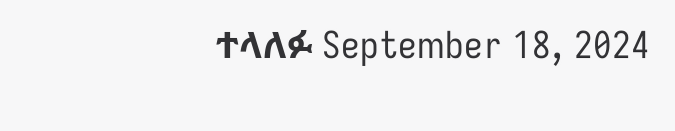ተላለፉ September 18, 2024